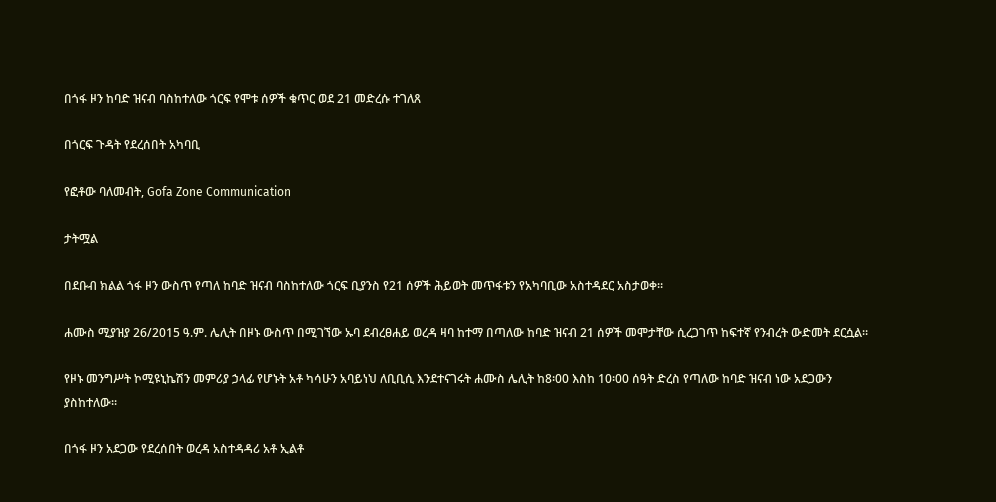በጎፋ ዞን ከባድ ዝናብ ባስከተለው ጎርፍ የሞቱ ሰዎች ቁጥር ወደ 21 መድረሱ ተገለጸ

በጎርፍ ጉዳት የደረሰበት አካባቢ

የፎቶው ባለመብት, Gofa Zone Communication

ታትሟል

በደቡብ ክልል ጎፋ ዞን ውስጥ የጣለ ከባድ ዝናብ ባስከተለው ጎርፍ ቢያንስ የ21 ሰዎች ሕይወት መጥፋቱን የአካባቢው አስተዳደር አስታወቀ።

ሐሙስ ሚያዝያ 26/2015 ዓ.ም. ሌሊት በዞኑ ውስጥ በሚገኘው ኡባ ደብረፀሐይ ወረዳ ዛባ ከተማ በጣለው ከባድ ዝናብ 21 ሰዎች መሞታቸው ሲረጋገጥ ከፍተኛ የንብረት ውድመት ደርሷል።

የዞኑ መንግሥት ኮሚዩኒኬሽን መምሪያ ኃላፊ የሆኑት አቶ ካሳሁን አባይነህ ለቢቢሲ እንደተናገሩት ሐሙስ ሌሊት ከ8፡00 እስከ 10፡00 ሰዓት ድረስ የጣለው ከባድ ዝናብ ነው አደጋውን ያስከተለው።

በጎፋ ዞን አደጋው የደረሰበት ወረዳ አስተዳዳሪ አቶ ኢልቶ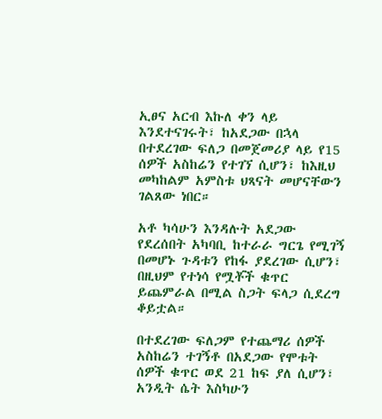ኢፀና አርብ እኩለ ቀን ላይ እንደተናገሩት፣ ከአደጋው በኋላ በተደረገው ፍለጋ በመጀመሪያ ላይ የ15 ሰዎች አስከሬን የተገኘ ሲሆን፣ ከእዚህ መካከልም አምስቱ ህጻናት መሆናቸውን ገልጸው ነበር።

አቶ ካሳሁን እንዳሉት አደጋው የደረሰበት አካባቢ ከተራራ ግርጌ የሚገኝ በመሆኑ ጉዳቱን የከፋ ያደረገው ሲሆን፣ በዚህም የተነሳ የሟቾች ቁጥር ይጨምራል በሚል ስጋት ፍላጋ ሲደረግ ቆይቷል።

በተደረገው ፍለጋም የተጨማሪ ሰዎች አስከሬን ተገኝቶ በአደጋው የሞቱት ሰዎች ቁጥር ወደ 21 ከፍ ያለ ሲሆን፣ አንዲት ሴት እስካሁን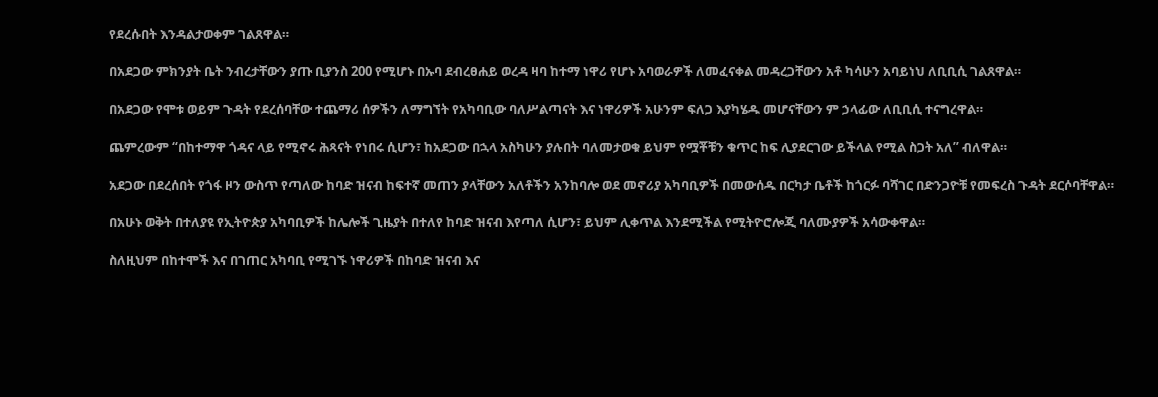የደረሱበት እንዳልታወቀም ገልጸዋል።

በአደጋው ምክንያት ቤት ንብረታቸውን ያጡ ቢያንስ 200 የሚሆኑ በኡባ ደብረፀሐይ ወረዳ ዛባ ከተማ ነዋሪ የሆኑ አባወራዎች ለመፈናቀል መዳረጋቸውን አቶ ካሳሁን አባይነህ ለቢቢሲ ገልጸዋል።

በአደጋው የሞቱ ወይም ጉዳት የደረሰባቸው ተጨማሪ ሰዎችን ለማግኘት የአካባቢው ባለሥልጣናት እና ነዋሪዎች አሁንም ፍለጋ እያካሄዱ መሆናቸውን ም ኃላፊው ለቢቢሲ ተናግረዋል።

ጨምረውም “በከተማዋ ጎዳና ላይ የሚኖሩ ሕጻናት የነበሩ ሲሆን፣ ከአደጋው በኋላ አስካሁን ያሉበት ባለመታወቁ ይህም የሟቾቹን ቁጥር ከፍ ሊያደርገው ይችላል የሚል ስጋት አለ” ብለዋል።

አደጋው በደረሰበት የጎፋ ዞን ውስጥ የጣለው ከባድ ዝናብ ከፍተኛ መጠን ያላቸውን አለቶችን አንከባሎ ወደ መኖሪያ አካባቢዎች በመውሰዱ በርካታ ቤቶች ከጎርፉ ባሻገር በድንጋዮቹ የመፍረስ ጉዳት ደርሶባቸዋል።

በአሁኑ ወቅት በተለያዩ የኢትዮጵያ አካባቢዎች ከሌሎች ጊዜያት በተለየ ከባድ ዝናብ እየጣለ ሲሆን፣ ይህም ሊቀጥል እንደሚችል የሚትዮሮሎጂ ባለሙያዎች አሳውቀዋል።

ስለዚህም በከተሞች እና በገጠር አካባቢ የሚገኙ ነዋሪዎች በከባድ ዝናብ እና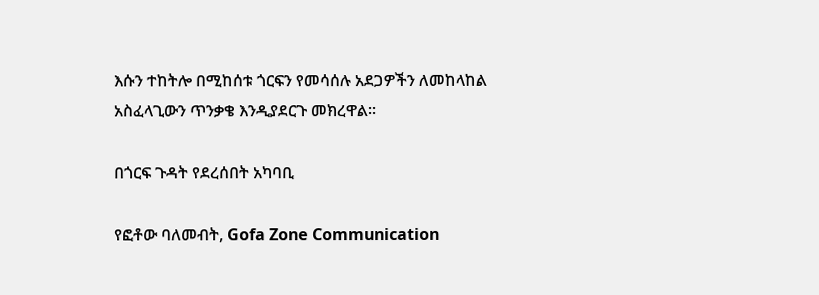እሱን ተከትሎ በሚከሰቱ ጎርፍን የመሳሰሉ አደጋዎችን ለመከላከል አስፈላጊውን ጥንቃቄ እንዲያደርጉ መክረዋል።

በጎርፍ ጉዳት የደረሰበት አካባቢ

የፎቶው ባለመብት, Gofa Zone Communication